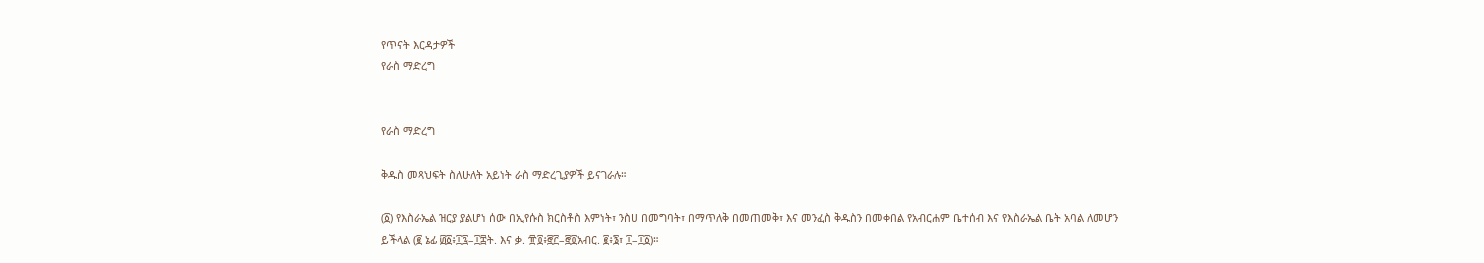የጥናት እርዳታዎች
የራስ ማድረግ


የራስ ማድረግ

ቅዱስ መጻህፍት ስለሁለት አይነት ራስ ማድረጊያዎች ይናገራሉ።

(፩) የእስራኤል ዝርያ ያልሆነ ሰው በኢየሱስ ክርስቶስ እምነት፣ ንስሀ በመግባት፣ በማጥለቅ በመጠመቅ፣ እና መንፈስ ቅዱስን በመቀበል የአብርሐም ቤተሰብ እና የእስራኤል ቤት አባል ለመሆን ይችላል (፪ ኔፊ ፴፩፥፲፯–፲፰ት. እና ቃ. ፹፬፥፸፫–፸፬አብር. ፪፥፮፣ ፲–፲፩)።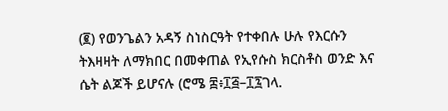(፪) የወንጌልን አዳኝ ስነስርዓት የተቀበሉ ሁሉ የእርሱን ትእዛዛት ለማክበር በመቀጠል የኢየሱስ ክርስቶስ ወንድ እና ሴት ልጆች ይሆናሉ (ሮሜ ፰፥፲፭–፲፯ገላ.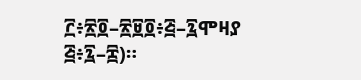፫፥፳፬–፳፱፬፥፭–፯ሞዛያ ፭፥፯–፰)።